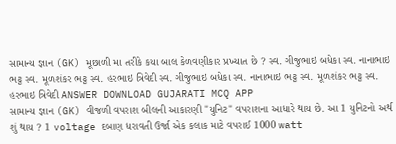સામાન્ય જ્ઞાન (GK) મૂછાળી મા તરીકે કયા બાલ કેળવણીકાર પ્રખ્યાત છે ? સ્વ. ગીજુભાઇ બધેકા સ્વ. નાનાભાઇ ભટ્ટ સ્વ. મૂળશંકર ભટ્ટ સ્વ. હરભાઇ ત્રિવેદી સ્વ. ગીજુભાઇ બધેકા સ્વ. નાનાભાઇ ભટ્ટ સ્વ. મૂળશંકર ભટ્ટ સ્વ. હરભાઇ ત્રિવેદી ANSWER DOWNLOAD GUJARATI MCQ APP
સામાન્ય જ્ઞાન (GK) વીજળી વપરાશ બીલની આકારણી "યુનિટ" વપરાશના આધારે થાય છે. આ 1 યુનિટનો અર્થ શું થાય ? 1 voltage દબાણ ધરાવતી ઉર્જા એક કલાક માટે વપરાઈ 1000 watt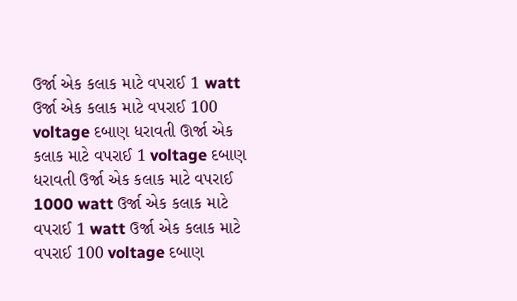ઉર્જા એક કલાક માટે વપરાઈ 1 watt ઉર્જા એક કલાક માટે વપરાઈ 100 voltage દબાણ ધરાવતી ઊર્જા એક કલાક માટે વપરાઈ 1 voltage દબાણ ધરાવતી ઉર્જા એક કલાક માટે વપરાઈ 1000 watt ઉર્જા એક કલાક માટે વપરાઈ 1 watt ઉર્જા એક કલાક માટે વપરાઈ 100 voltage દબાણ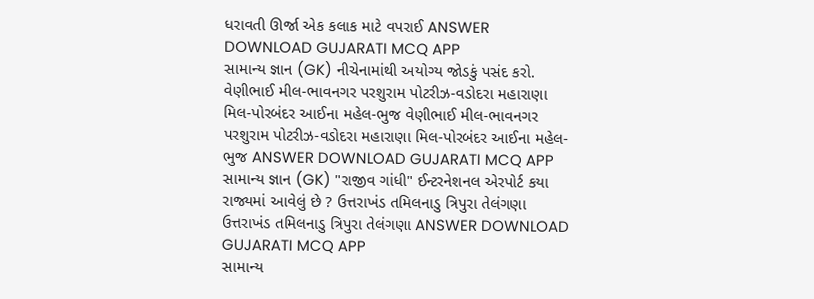ધરાવતી ઊર્જા એક કલાક માટે વપરાઈ ANSWER DOWNLOAD GUJARATI MCQ APP
સામાન્ય જ્ઞાન (GK) નીચેનામાંથી અયોગ્ય જોડકું પસંદ કરો. વેણીભાઈ મીલ-ભાવનગર પરશુરામ પોટરીઝ-વડોદરા મહારાણા મિલ-પોરબંદર આઈના મહેલ-ભુજ વેણીભાઈ મીલ-ભાવનગર પરશુરામ પોટરીઝ-વડોદરા મહારાણા મિલ-પોરબંદર આઈના મહેલ-ભુજ ANSWER DOWNLOAD GUJARATI MCQ APP
સામાન્ય જ્ઞાન (GK) "રાજીવ ગાંધી" ઈન્ટરનેશનલ એરપોર્ટ કયા રાજ્યમાં આવેલું છે ? ઉત્તરાખંડ તમિલનાડુ ત્રિપુરા તેલંગણા ઉત્તરાખંડ તમિલનાડુ ત્રિપુરા તેલંગણા ANSWER DOWNLOAD GUJARATI MCQ APP
સામાન્ય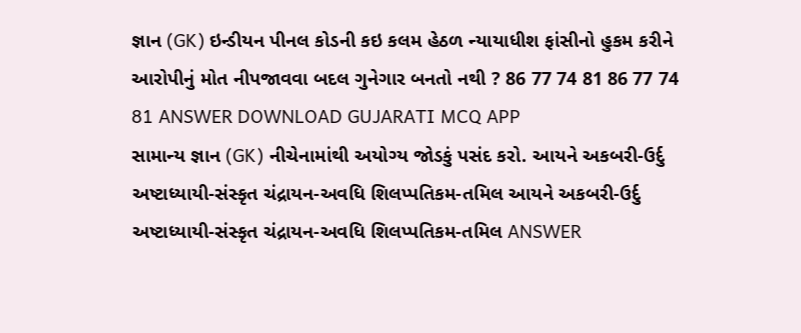જ્ઞાન (GK) ઇન્ડીયન પીનલ કોડની કઇ કલમ હેઠળ ન્યાયાધીશ ફાંસીનો હુકમ કરીને આરોપીનું મોત નીપજાવવા બદલ ગુનેગાર બનતો નથી ? 86 77 74 81 86 77 74 81 ANSWER DOWNLOAD GUJARATI MCQ APP
સામાન્ય જ્ઞાન (GK) નીચેનામાંથી અયોગ્ય જોડકું પસંદ કરો. આયને અકબરી-ઉર્દુ અષ્ટાધ્યાયી-સંસ્કૃત ચંદ્રાયન-અવધિ શિલપ્પતિકમ-તમિલ આયને અકબરી-ઉર્દુ અષ્ટાધ્યાયી-સંસ્કૃત ચંદ્રાયન-અવધિ શિલપ્પતિકમ-તમિલ ANSWER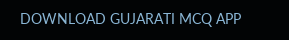DOWNLOAD GUJARATI MCQ APP